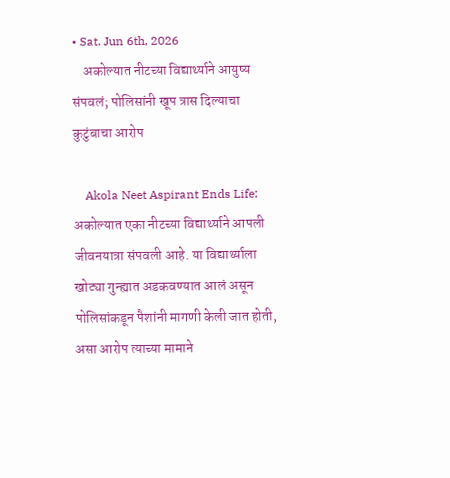• Sat. Jun 6th, 2026
    अकोल्यात नीटच्या विद्यार्थ्याने आयुष्य संपवलं; पोलिसांनी खूप त्रास दिल्याचा कुटुंबाचा आरोप

    Akola Neet Aspirant Ends Life: अकोल्यात एका नीटच्या विद्यार्थ्याने आपली जीवनयात्रा संपवली आहे. या विद्यार्थ्याला खोट्या गुन्ह्यात अडकवण्यात आलं असून पोलिसांकडून पैशांनी मागणी केली जात होती, असा आरोप त्याच्या मामाने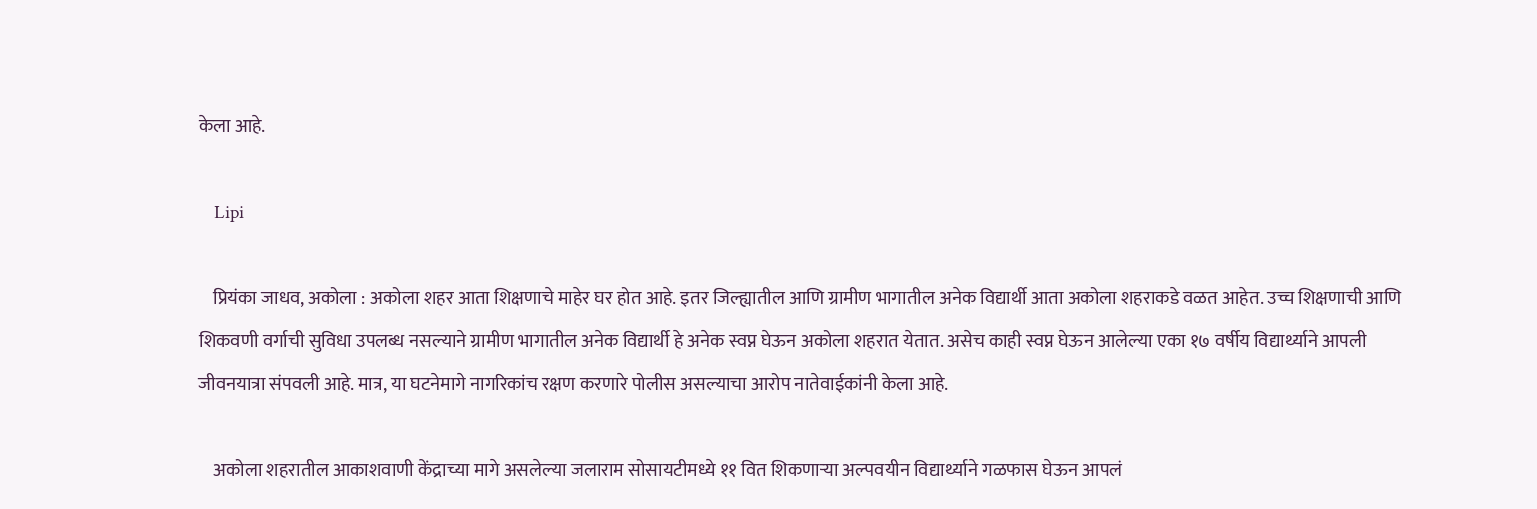केला आहे.

    Lipi

    प्रियंका जाधव, अकोला : अकोला शहर आता शिक्षणाचे माहेर घर होत आहे. इतर जिल्ह्यातील आणि ग्रामीण भागातील अनेक विद्यार्थी आता अकोला शहराकडे वळत आहेत. उच्च शिक्षणाची आणि शिकवणी वर्गाची सुविधा उपलब्ध नसल्याने ग्रामीण भागातील अनेक विद्यार्थी हे अनेक स्वप्न घेऊन अकोला शहरात येतात. असेच काही स्वप्न घेऊन आलेल्या एका १७ वर्षीय विद्यार्थ्याने आपली जीवनयात्रा संपवली आहे. मात्र, या घटनेमागे नागरिकांच रक्षण करणारे पोलीस असल्याचा आरोप नातेवाईकांनी केला आहे.

    अकोला शहरातील आकाशवाणी केंद्राच्या मागे असलेल्या जलाराम सोसायटीमध्ये ११ वित शिकणाऱ्या अल्पवयीन विद्यार्थ्याने गळफास घेऊन आपलं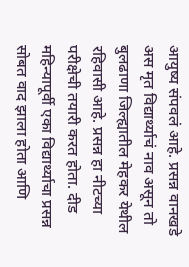आयुष्य संपवलं आहे. प्रसन्न वानखडे अस मृत विद्यार्थ्याचं नाव असून तो बुलढाणा जिल्ह्यातील मेहकर येथील रहिवासी आहे. प्रसन्न हा नीटच्या परीक्षेची तयारी करत होता. दीड महिन्यापूर्वी एका विद्यार्थ्याचा प्रसन्न सोबत वाद झाला होता आणि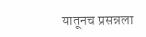यातूनच प्रसन्नला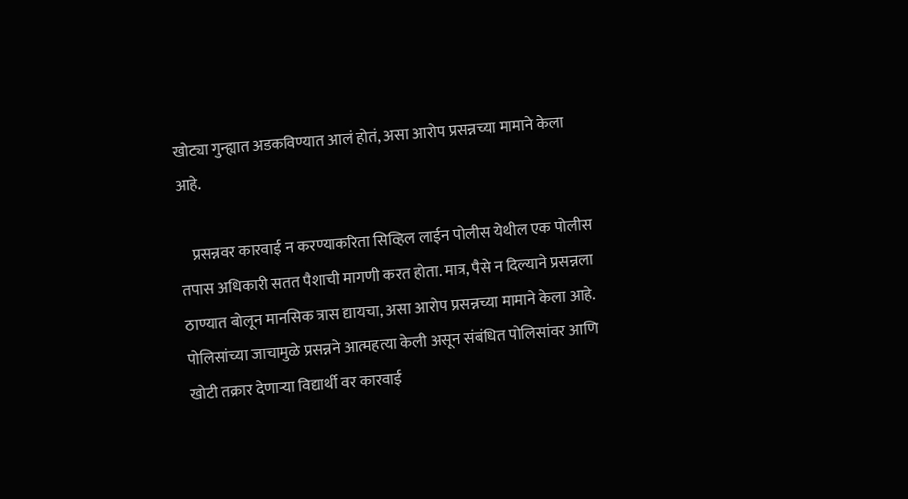खोट्या गुन्ह्यात अडकविण्यात आलं होतं, असा आरोप प्रसन्नच्या मामाने केला आहे.

    प्रसन्नवर कारवाई न करण्याकरिता सिव्हिल लाईन पोलीस येथील एक पोलीस तपास अधिकारी सतत पैशाची मागणी करत होता. मात्र, पैसे न दिल्याने प्रसन्नला ठाण्यात बोलून मानसिक त्रास द्यायचा, असा आरोप प्रसन्नच्या मामाने केला आहे. पोलिसांच्या जाचामुळे प्रसन्नने आत्महत्या केली असून संबंधित पोलिसांवर आणि खोटी तक्रार देणाऱ्या विद्यार्थी वर कारवाई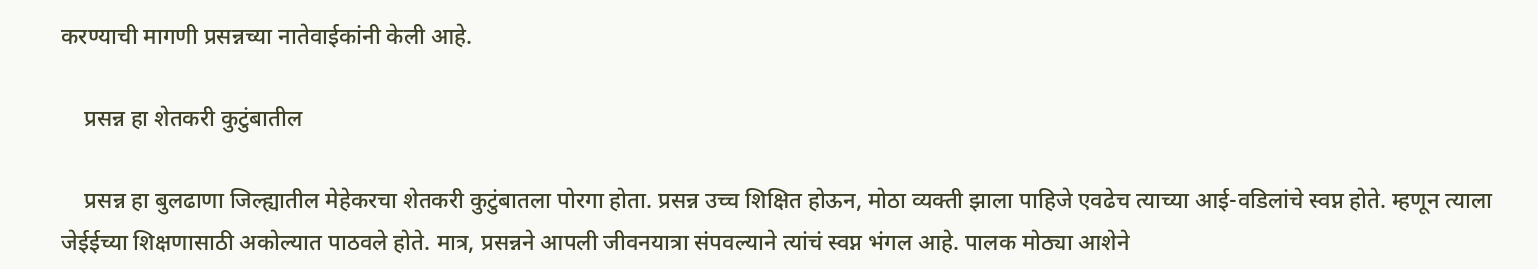करण्याची मागणी प्रसन्नच्या नातेवाईकांनी केली आहे.

    प्रसन्न हा शेतकरी कुटुंबातील

    प्रसन्न हा बुलढाणा जिल्ह्यातील मेहेकरचा शेतकरी कुटुंबातला पोरगा होता. प्रसन्न उच्च शिक्षित होऊन, मोठा व्यक्ती झाला पाहिजे एवढेच त्याच्या आई-वडिलांचे स्वप्न होते. म्हणून त्याला जेईईच्या शिक्षणासाठी अकोल्यात पाठवले होते. मात्र, प्रसन्नने आपली जीवनयात्रा संपवल्याने त्यांचं स्वप्न भंगल आहे. पालक मोठ्या आशेने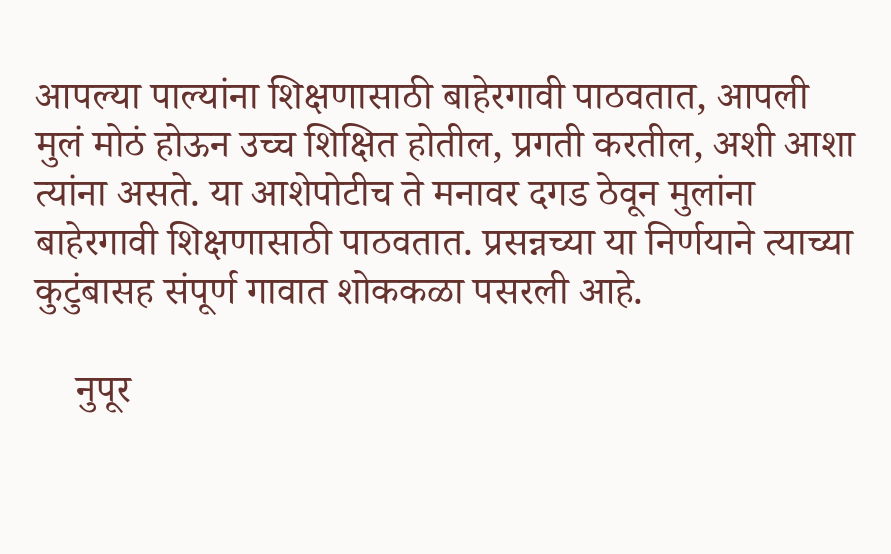आपल्या पाल्यांना शिक्षणासाठी बाहेरगावी पाठवतात, आपली मुलं मोठं होऊन उच्च शिक्षित होतील, प्रगती करतील, अशी आशा त्यांना असते. या आशेपोटीच ते मनावर दगड ठेवून मुलांना बाहेरगावी शिक्षणासाठी पाठवतात. प्रसन्नच्या या निर्णयाने त्याच्या कुटुंबासह संपूर्ण गावात शोककळा पसरली आहे.

    नुपूर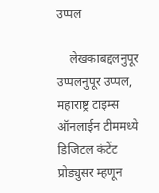उप्पल

    लेखकाबद्दलनुपूर उप्पलनुपूर उप्पल, महाराष्ट्र टाइम्स ऑनलाईन टीममध्ये डिजिटल कंटेंट प्रोड्युसर म्हणून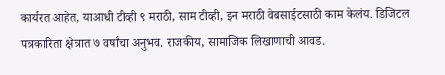कार्यरत आहेत, याआधी टीव्ही ९ मराठी, साम टीव्ही, इन मराठी वेबसाईटसाठी काम केलंय. डिजिटल पत्रकारिता क्षेत्रात ७ वर्षांचा अनुभव. राजकीय, सामाजिक लिखाणाची आवड.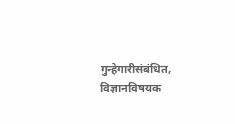गुन्हेगारीसंबंधित, विज्ञानविषयक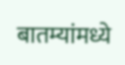बातम्यांमध्ये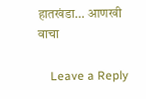हातखंडा… आणखी वाचा

    Leave a Reply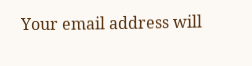Your email address will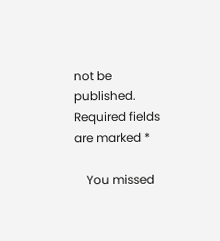not be published. Required fields are marked *

    You missed